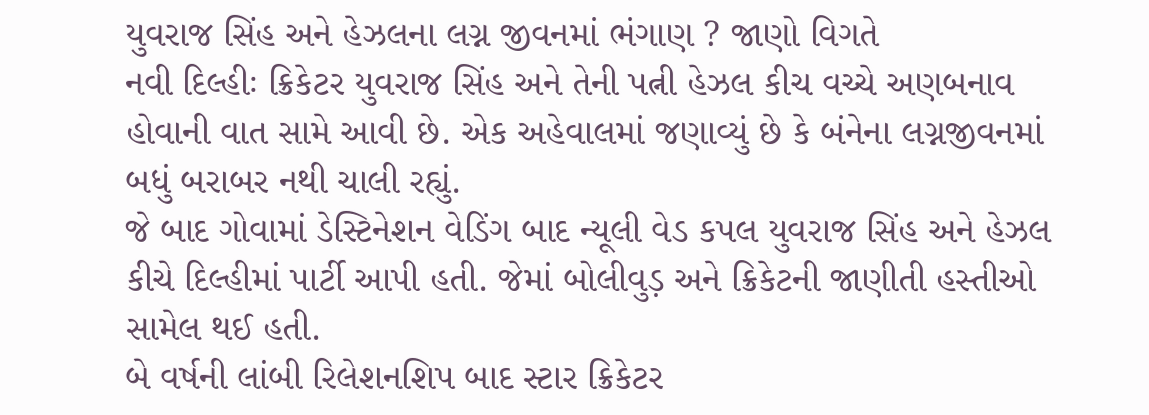યુવરાજ સિંહ અને હેઝલના લગ્ન જીવનમાં ભંગાણ ? જાણો વિગતે
નવી દિલ્હીઃ ક્રિકેટર યુવરાજ સિંહ અને તેની પત્ની હેઝલ કીચ વચ્ચે અણબનાવ હોવાની વાત સામે આવી છે. એક અહેવાલમાં જણાવ્યું છે કે બંનેના લગ્નજીવનમાં બધું બરાબર નથી ચાલી રહ્યું.
જે બાદ ગોવામાં ડેસ્ટિનેશન વેડિંગ બાદ ન્યૂલી વેડ કપલ યુવરાજ સિંહ અને હેઝલ કીચે દિલ્હીમાં પાર્ટી આપી હતી. જેમાં બોલીવુડ઼ અને ક્રિકેટની જાણીતી હસ્તીઓ સામેલ થઈ હતી.
બે વર્ષની લાંબી રિલેશનશિપ બાદ સ્ટાર ક્રિકેટર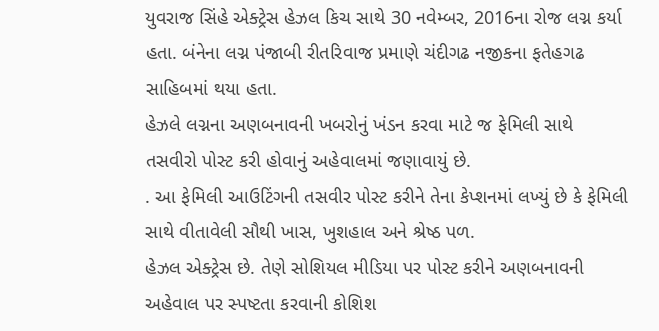યુવરાજ સિંહે એક્ટ્રેસ હેઝલ કિચ સાથે 30 નવેમ્બર, 2016ના રોજ લગ્ન કર્યા હતા. બંનેના લગ્ન પંજાબી રીતરિવાજ પ્રમાણે ચંદીગઢ નજીકના ફતેહગઢ સાહિબમાં થયા હતા.
હેઝલે લગ્નના અણબનાવની ખબરોનું ખંડન કરવા માટે જ ફેમિલી સાથે તસવીરો પોસ્ટ કરી હોવાનું અહેવાલમાં જણાવાયું છે.
. આ ફેમિલી આઉટિંગની તસવીર પોસ્ટ કરીને તેના કેપ્શનમાં લખ્યું છે કે ફેમિલી સાથે વીતાવેલી સૌથી ખાસ, ખુશહાલ અને શ્રેષ્ઠ પળ.
હેઝલ એક્ટ્રેસ છે. તેણે સોશિયલ મીડિયા પર પોસ્ટ કરીને અણબનાવની અહેવાલ પર સ્પષ્ટતા કરવાની કોશિશ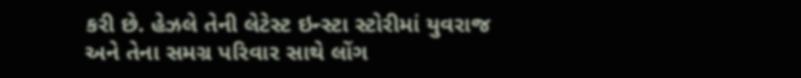કરી છે. હેઝલે તેની લેટેસ્ટ ઇન્સ્ટા સ્ટોરીમાં યુવરાજ અને તેના સમગ્ર પરિવાર સાથે લોંગ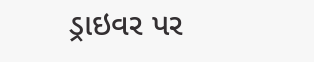ડ્રાઇવર પર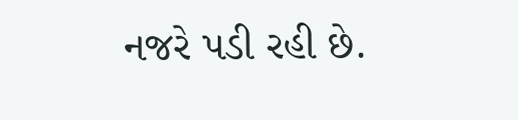નજરે પડી રહી છે.